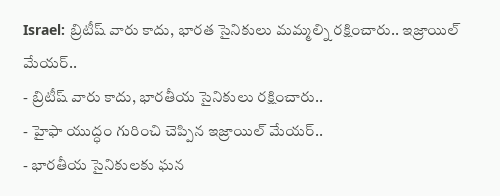Israel: బ్రిటీష్ వారు కాదు, భారత సైనికులు మమ్మల్ని రక్షించారు.. ఇజ్రాయిల్ మేయర్..
- బ్రిటీష్ వారు కాదు, భారతీయ సైనికులు రక్షించారు..
- హైఫా యుద్ధం గురించి చెప్పిన ఇజ్రాయిల్ మేయర్..
- భారతీయ సైనికులకు ఘన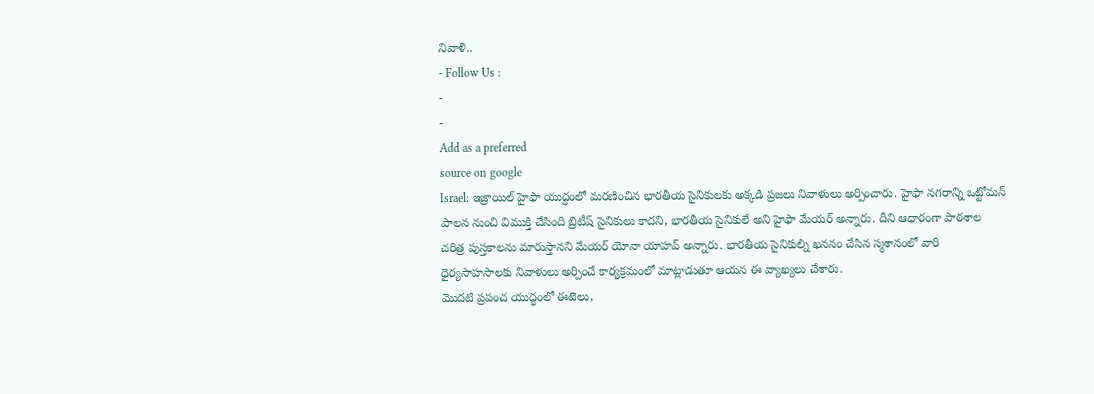నివాళి..
- Follow Us :
-
-
Add as a preferred
source on google
Israel: ఇజ్రాయిల్ హైఫా యుద్ధంలో మరణించిన భారతీయ సైనికులకు అక్కడి ప్రజలు నివాళులు అర్పించారు. హైఫా నగరాన్ని ఒట్టోమన్ పాలన నుంచి విముక్తి చేసింది బ్రిటీష్ సైనికులు కాదని, భారతీయ సైనికులే అని హైఫా మేయర్ అన్నారు. దీని ఆధారంగా పాఠశాల చరిత్ర పుస్తకాలను మారుస్తానని మేయర్ యోనా యాహవ్ అన్నారు. భారతీయ సైనికుల్ని ఖననం చేసిన స్మశానంలో వారి ధైర్యసాహసాలకు నివాళులు అర్పించే కార్యక్రమంలో మాట్లాడుతూ ఆయన ఈ వ్యాఖ్యలు చేశారు.
మొదటి ప్రపంచ యుద్ధంలో ఈటెలు,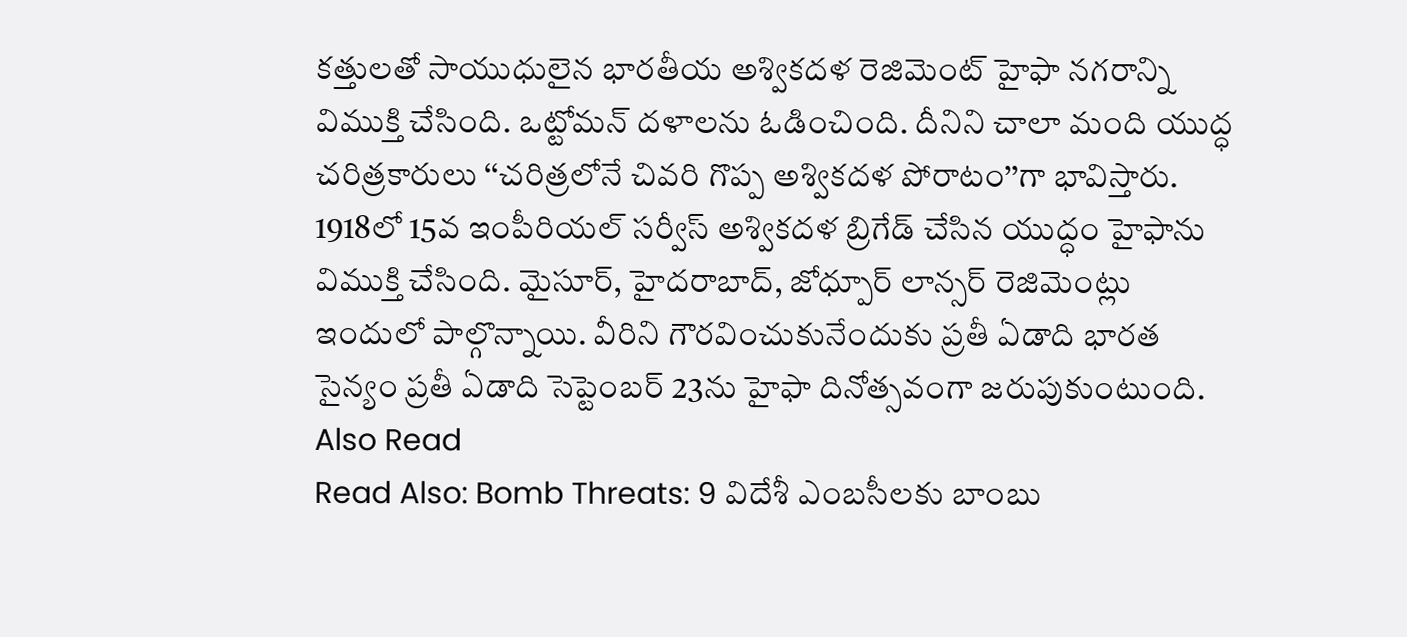కత్తులతో సాయుధులైన భారతీయ అశ్వికదళ రెజిమెంట్ హైఫా నగరాన్ని విముక్తి చేసింది. ఒట్టోమన్ దళాలను ఓడించింది. దీనిని చాలా మంది యుద్ధ చరిత్రకారులు ‘‘చరిత్రలోనే చివరి గొప్ప అశ్వికదళ పోరాటం’’గా భావిస్తారు. 1918లో 15వ ఇంపీరియల్ సర్వీస్ అశ్వికదళ బ్రిగేడ్ చేసిన యుద్ధం హైఫాను విముక్తి చేసింది. మైసూర్, హైదరాబాద్, జోధ్పూర్ లాన్సర్ రెజిమెంట్లు ఇందులో పాల్గొన్నాయి. వీరిని గౌరవించుకునేందుకు ప్రతీ ఏడాది భారత సైన్యం ప్రతీ ఏడాది సెప్టెంబర్ 23ను హైఫా దినోత్సవంగా జరుపుకుంటుంది.
Also Read
Read Also: Bomb Threats: 9 విదేశీ ఎంబసీలకు బాంబు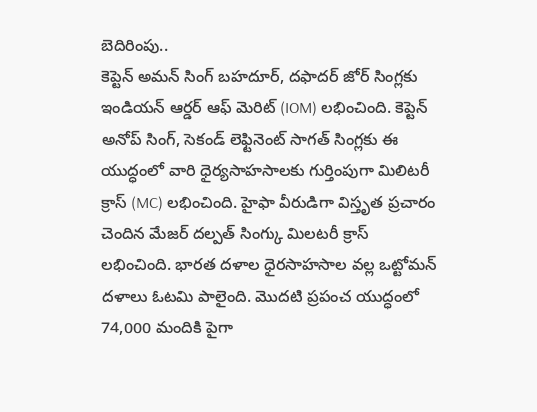బెదిరింపు..
కెప్టెన్ అమన్ సింగ్ బహదూర్, దఫాదర్ జోర్ సింగ్లకు ఇండియన్ ఆర్డర్ ఆఫ్ మెరిట్ (IOM) లభించింది. కెప్టెన్ అనోప్ సింగ్, సెకండ్ లెఫ్టినెంట్ సాగత్ సింగ్లకు ఈ యుద్ధంలో వారి ధైర్యసాహసాలకు గుర్తింపుగా మిలిటరీ క్రాస్ (MC) లభించింది. హైఫా వీరుడిగా విస్తృత ప్రచారం చెందిన మేజర్ దల్పత్ సింగ్కు మిలటరీ క్రాస్ లభించింది. భారత దళాల ధైరసాహసాల వల్ల ఒట్టోమన్ దళాలు ఓటమి పాలైంది. మొదటి ప్రపంచ యుద్ధంలో 74,000 మందికి పైగా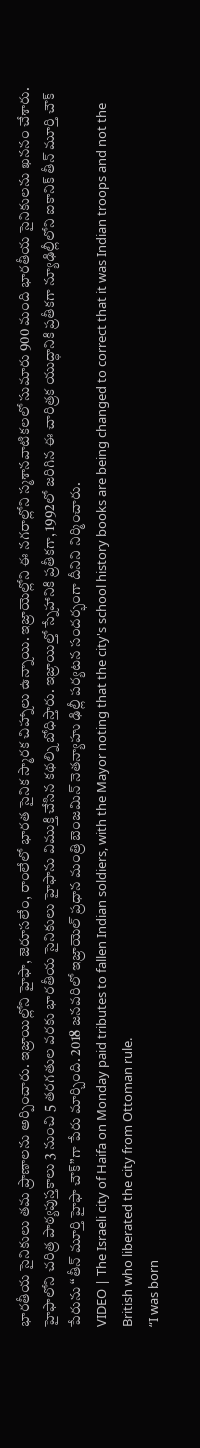భారతీయ సైనికులు తమ ప్రాణాలను అర్పించారు. ఇజ్రాయిల్లోని హైఫా, జెరూసలేం, రాంలేలో భారత సైనిక స్మారక చిహ్నాలు ఉన్నాయి. ఇజ్రాయెల్లోని ఈ నగరాల్లోని స్మశానవాటికలలో సుమారు 900 మంది భారతీయ సైనికులను ఖననం చేశారు.
హైఫాలోని చరిత్ర పాఠ్యపుస్తకాలు 3 నుంచి 5 తరగతుల వరకు భారతీయ సైనికులు హైఫాను విముక్తి చేసిన కథల్ని బోధిస్తారు. ఇజ్రాయిల్తో స్నేహానికి ప్రతీకగా, 1992లో జరిగిన ఈ చారిత్రక యుద్ధానికి ప్రతీకగా న్యూఢిల్లీలోని ఐకానిక్ తీన్ మూర్తి చౌక్ పేరును “తీన్ మూర్తి హైఫా చౌక్”గా పేరు మార్చింది. 2018 జనవరిలో ఇజ్రాయెల్ ప్రధాన మంత్రి బెంజమిన్ నెతన్యాహు ఢిల్లీ పర్యటన సందర్భంగా దీనిని నిర్మించారు.
VIDEO | The Israeli city of Haifa on Monday paid tributes to fallen Indian soldiers, with the Mayor noting that the city's school history books are being changed to correct that it was Indian troops and not the British who liberated the city from Ottoman rule.
“I was born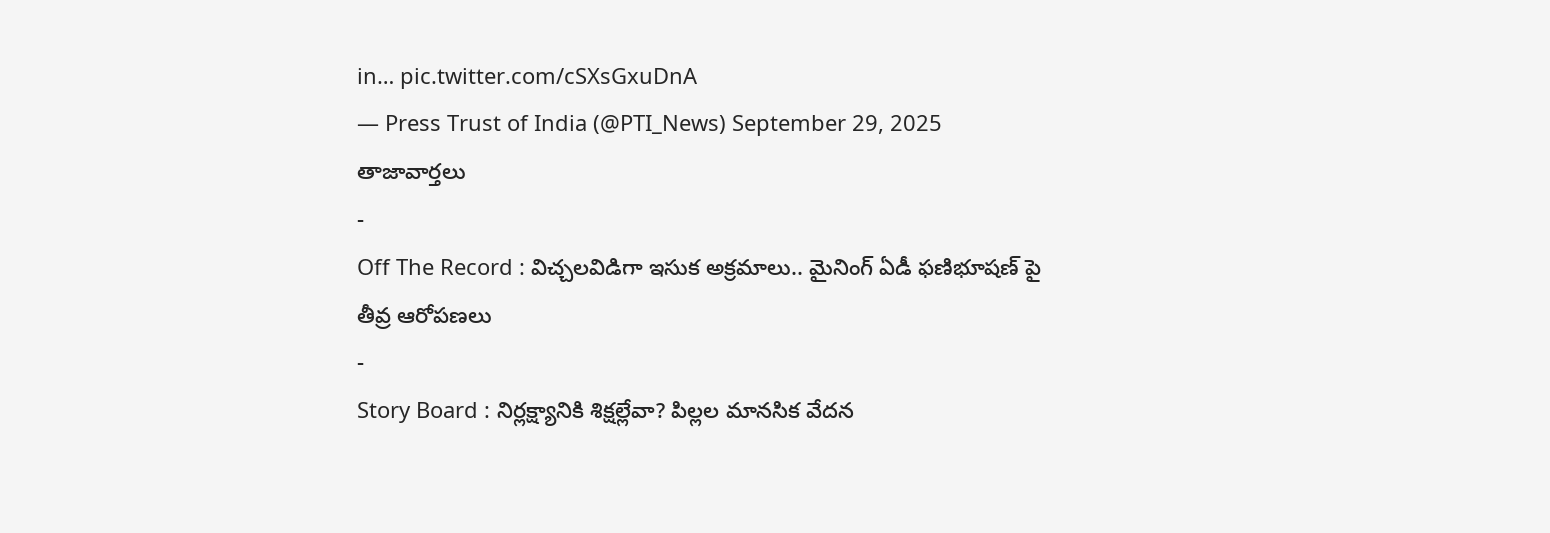in… pic.twitter.com/cSXsGxuDnA
— Press Trust of India (@PTI_News) September 29, 2025
తాజావార్తలు
-
Off The Record : విచ్చలవిడిగా ఇసుక అక్రమాలు.. మైనింగ్ ఏడీ ఫణిభూషణ్ పై తీవ్ర ఆరోపణలు
-
Story Board : నిర్లక్ష్యానికి శిక్షల్లేవా? పిల్లల మానసిక వేదన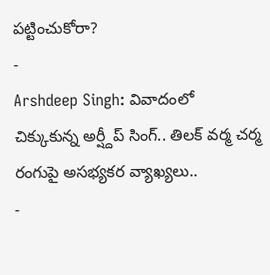పట్టించుకోరా?
-
Arshdeep Singh: వివాదంలో చిక్కుకున్న అర్ష్దీప్ సింగ్.. తిలక్ వర్మ చర్మ రంగుపై అసభ్యకర వ్యాఖ్యలు..
-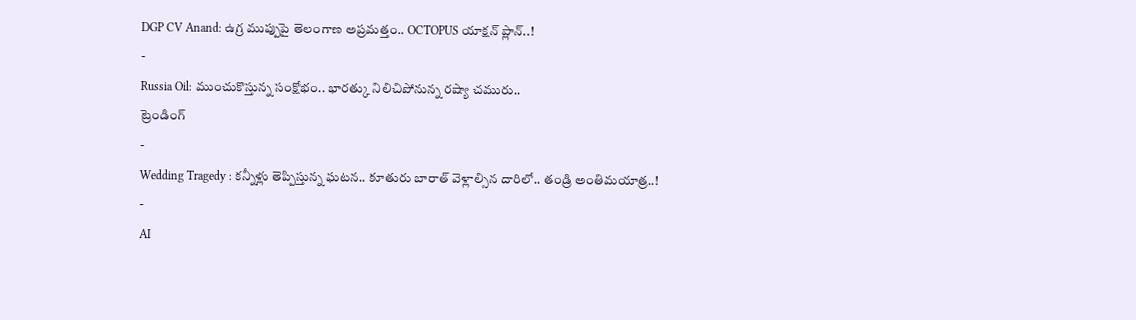DGP CV Anand: ఉగ్ర ముప్పుపై తెలంగాణ అప్రమత్తం.. OCTOPUS యాక్షన్ ప్లాన్..!
-
Russia Oil: ముంచుకొస్తున్న సంక్షోభం.. భారత్కు నిలిచిపోనున్న రష్యా చమురు..
ట్రెండింగ్
-
Wedding Tragedy : కన్నీళ్లు తెప్పిస్తున్న ఘటన.. కూతురు బారాత్ వెళ్లాల్సిన దారిలో.. తండ్రి అంతిమయాత్ర..!
-
AI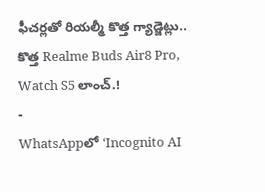ఫీచర్లతో రియల్మీ కొత్త గ్యాడ్జెట్లు.. కొత్త Realme Buds Air8 Pro, Watch S5 లాంచ్.!
-
WhatsAppలో ‘Incognito AI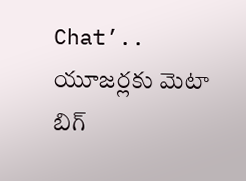Chat’.. యూజర్లకు మెటా బిగ్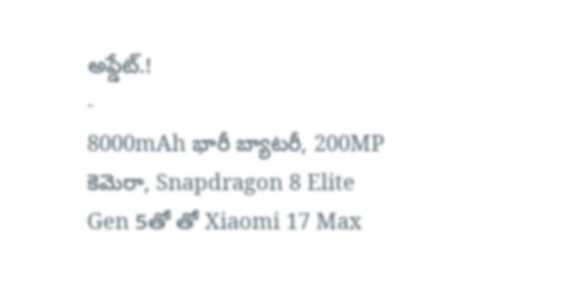అప్డేట్.!
-
8000mAh భారీ బ్యాటరీ, 200MP కెమెరా, Snapdragon 8 Elite Gen 5తో తో Xiaomi 17 Max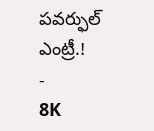పవర్ఫుల్ ఎంట్రీ.!
-
8K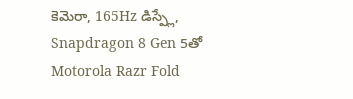కెమెరా, 165Hz డిస్ప్లే, Snapdragon 8 Gen 5తో Motorola Razr Fold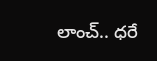లాంచ్.. ధరే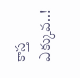కాస్త ఎక్కువ..!